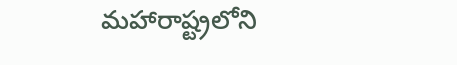మహారాష్ట్రలోని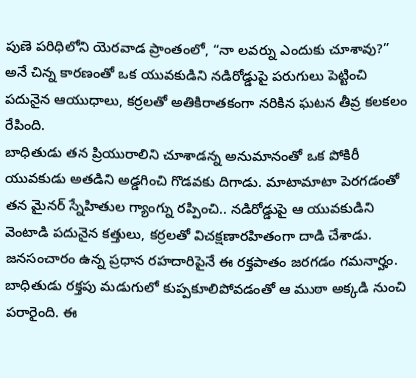పుణె పరిధిలోని యెరవాడ ప్రాంతంలో, “నా లవర్ను ఎందుకు చూశావు?” అనే చిన్న కారణంతో ఒక యువకుడిని నడిరోడ్డుపై పరుగులు పెట్టించి పదునైన ఆయుధాలు, కర్రలతో అతికిరాతకంగా నరికిన ఘటన తీవ్ర కలకలం రేపింది.
బాధితుడు తన ప్రియురాలిని చూశాడన్న అనుమానంతో ఒక పోకిరీ యువకుడు అతడిని అడ్డగించి గొడవకు దిగాడు. మాటామాటా పెరగడంతో తన మైనర్ స్నేహితుల గ్యాంగ్ను రప్పించి.. నడిరోడ్డుపై ఆ యువకుడిని వెంటాడి పదునైన కత్తులు, కర్రలతో విచక్షణారహితంగా దాడి చేశాడు.
జనసంచారం ఉన్న ప్రధాన రహదారిపైనే ఈ రక్తపాతం జరగడం గమనార్హం. బాధితుడు రక్తపు మడుగులో కుప్పకూలిపోవడంతో ఆ ముఠా అక్కడి నుంచి పరారైంది. ఈ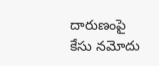దారుణంపై కేసు నమోదు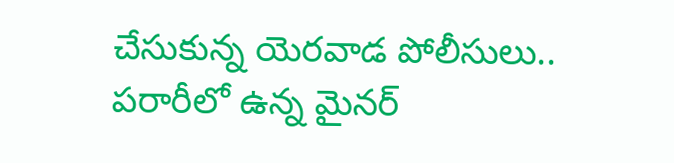చేసుకున్న యెరవాడ పోలీసులు.. పరారీలో ఉన్న మైనర్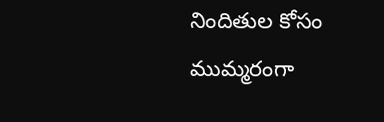నిందితుల కోసం ముమ్మరంగా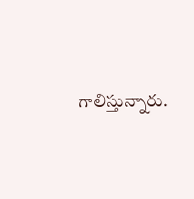గాలిస్తున్నారు.